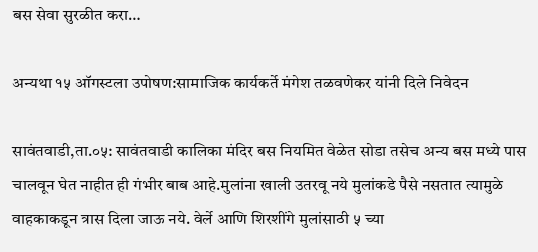बस सेवा सुरळीत करा…

अन्यथा १५ ऑगस्टला उपोषण:सामाजिक कार्यकर्ते मंगेश तळवणेकर यांनी दिले निवेदन

सावंतवाडी,ता.०५: सावंतवाडी कालिका मंदिर बस नियमित वेळेत सोडा तसेच अन्य बस मध्ये पास चालवून घेत नाहीत ही गंभीर बाब आहे.मुलांना खाली उतरवू नये मुलांकडे पैसे नसतात त्यामुळे वाहकाकडून त्रास दिला जाऊ नये. वेर्ले आणि शिरशींगे मुलांसाठी ५ च्या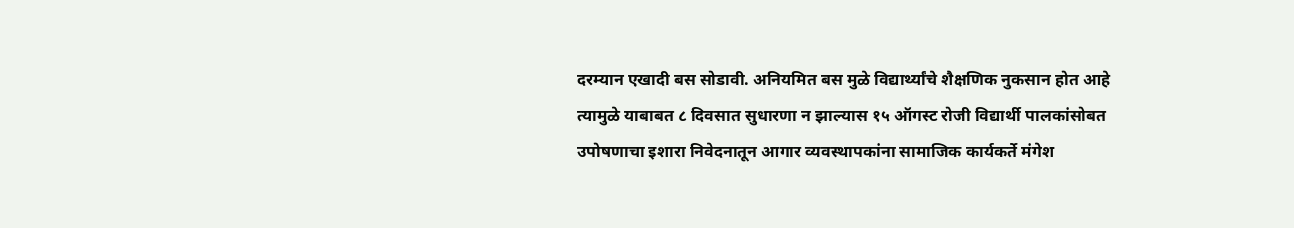दरम्यान एखादी बस सोडावी. अनियमित बस मुळे विद्यार्थ्यांचे शैक्षणिक नुकसान होत आहे त्यामुळे याबाबत ८ दिवसात सुधारणा न झाल्यास १५ ऑगस्ट रोजी विद्यार्थी पालकांसोबत उपोषणाचा इशारा निवेदनातून आगार व्यवस्थापकांना सामाजिक कार्यकर्ते मंगेश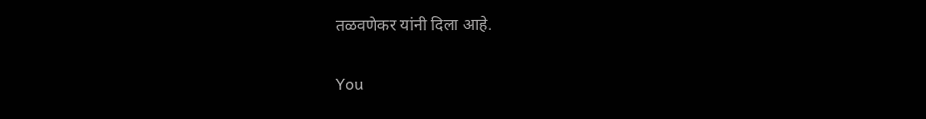तळवणेकर यांनी दिला आहे.

You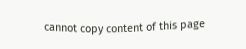cannot copy content of this page